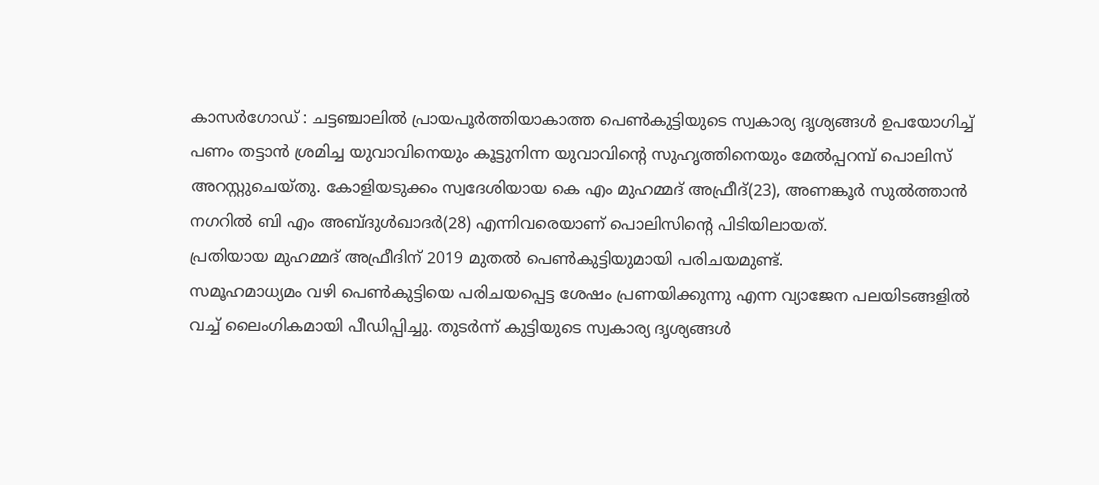കാസർഗോഡ് : ചട്ടഞ്ചാലിൽ പ്രായപൂർത്തിയാകാത്ത പെൺകുട്ടിയുടെ സ്വകാര്യ ദൃശ്യങ്ങൾ ഉപയോഗിച്ച് പണം തട്ടാൻ ശ്രമിച്ച യുവാവിനെയും കൂട്ടുനിന്ന യുവാവിന്റെ സുഹൃത്തിനെയും മേൽപ്പറമ്പ് പൊലിസ് അറസ്റ്റുചെയ്തു. കോളിയടുക്കം സ്വദേശിയായ കെ എം മുഹമ്മദ് അഫ്രീദ്(23), അണങ്കൂർ സുൽത്താൻ നഗറിൽ ബി എം അബ്ദുൾഖാദർ(28) എന്നിവരെയാണ് പൊലിസിന്റെ പിടിയിലായത്.
പ്രതിയായ മുഹമ്മദ് അഫ്രീദിന് 2019 മുതൽ പെൺകുട്ടിയുമായി പരിചയമുണ്ട്.
സമൂഹമാധ്യമം വഴി പെൺകുട്ടിയെ പരിചയപ്പെട്ട ശേഷം പ്രണയിക്കുന്നു എന്ന വ്യാജേന പലയിടങ്ങളിൽ വച്ച് ലൈംഗികമായി പീഡിപ്പിച്ചു. തുടർന്ന് കുട്ടിയുടെ സ്വകാര്യ ദൃശ്യങ്ങൾ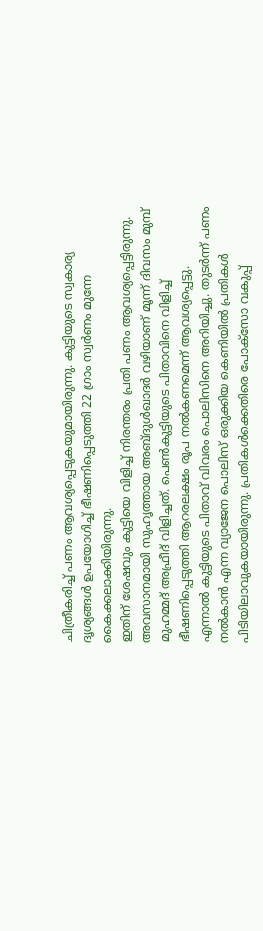ചിത്രീകരിച്ച് പണം ആവശ്യപ്പെടുകയുമായിരുന്നു. കുട്ടിയുടെ സ്വകാര്യ ദൃശ്യങ്ങൾ ഉപയോഗിച്ച് ഭീഷണിപ്പെടുത്തി 22 ഗ്രാം സ്വർണം മുന്നേ കൈക്കലാക്കിയിരുന്നു.
ഇതിന് ശേഷവും കുട്ടിയെ വിളിച്ച് നിരന്തരം പ്രതി പണം ആവശ്യപ്പെട്ടിരുന്നു.
അവസാനമായി സുഹൃത്തായ അബ്ദുൾഖാദർ വഴിയാണ് മൂന്ന് ദിവസം മുമ്പ് മുഹമ്മദ് അഫ്രീദ് വിളിച്ചത്. പെൺകുട്ടിയുടെ പിതാവിനെ വിളിച്ച് ഭീഷണിപ്പെടുത്തി ആറരലക്ഷം രൂപ നൽകണമെന്ന് ആവശ്യപ്പെട്ടു.
എന്നാൽ കുട്ടിയുടെ പിതാവ് വിവരം പൊലിസിനെ അറിയിച്ചു. തുടർന്ന് പണം നൽകാൻ എന്ന വ്യാജേന പൊലിസ് ഒരുക്കിയ കെണിയിൽ പ്രതികൾ പിടിയിലാവുകയായിരുന്നു. പ്രതികൾക്കെതിരെ പോക്സോ വകുപ്പ്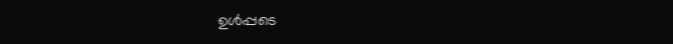ഉൾപ്പടെ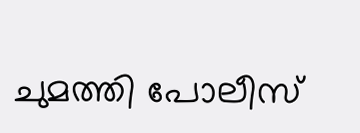ചുമത്തി പോലീസ്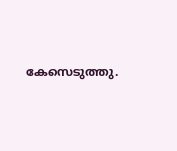കേസെടുത്തു.